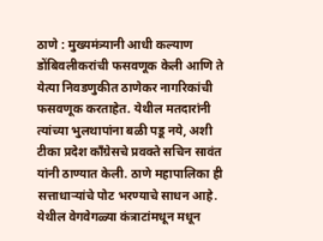ठाणे : मुख्यमंत्र्यानी आधी कल्याण डोंबिवलीकरांची फसवणूक केली आणि ते येत्या निवडणुकीत ठाणेकर नागरिकांची फसवणूक करताहेत. येथील मतदारांनी त्यांच्या भुलथापांना बळी पडू नये, अशी टीका प्रदेश काँग्रेसचे प्रवक्ते सचिन सावंत यांनी ठाण्यात केली. ठाणे महापालिका ही सत्ताधाऱ्यांचे पोट भरण्याचे साधन आहे. येथील वेगवेगळ्या कंत्राटांमधून मधून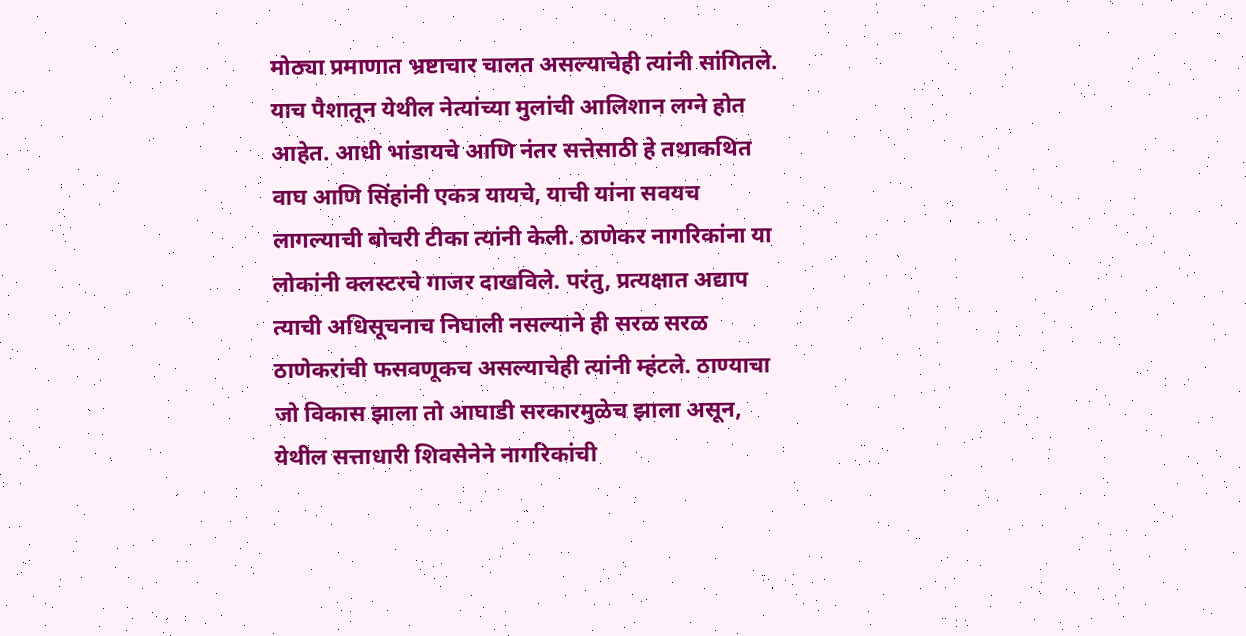मोठ्या प्रमाणात भ्रष्टाचार चालत असल्याचेही त्यांनी सांगितले. याच पैशातून येथील नेत्यांच्या मुलांची आलिशान लग्ने होत आहेत. आधी भांडायचे आणि नंतर सत्तेसाठी हे तथाकथित वाघ आणि सिंहांनी एकत्र यायचे, याची यांना सवयच लागल्याची बोचरी टीका त्यांनी केली. ठाणेकर नागरिकांना या लोकांनी क्लस्टरचे गाजर दाखविले. परंतु, प्रत्यक्षात अद्याप त्याची अधिसूचनाच निघाली नसल्याने ही सरळ सरळ ठाणेकरांची फसवणूकच असल्याचेही त्यांनी म्हंटले. ठाण्याचा जो विकास झाला तो आघाडी सरकारमुळेच झाला असून, येथील सत्ताधारी शिवसेनेने नागरिकांची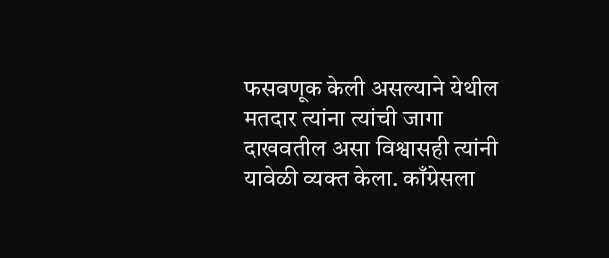फसवणूक केली असल्याने येथील मतदार त्यांना त्यांची जागा दाखवतील असा विश्वासही त्यांनी यावेळी व्यक्त केला. काँग्रेसला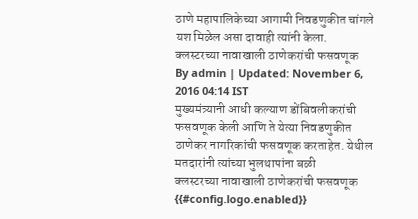ठाणे महापालिकेच्या आगामी निवडणुकीत चांगले यश मिळेल असा दावाही त्यांनी केला.
क्लस्टरच्या नावाखाली ठाणेकरांची फसवणूक
By admin | Updated: November 6, 2016 04:14 IST
मुख्यमंत्र्यानी आधी कल्याण डोंबिवलीकरांची फसवणूक केली आणि ते येत्या निवडणुकीत ठाणेकर नागरिकांची फसवणूक करताहेत. येथील मतदारांनी त्यांच्या भुलथापांना बळी
क्लस्टरच्या नावाखाली ठाणेकरांची फसवणूक
{{#config.logo.enabled}}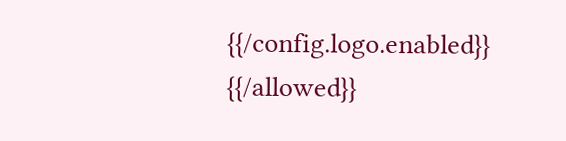{{/config.logo.enabled}}
{{/allowed}}